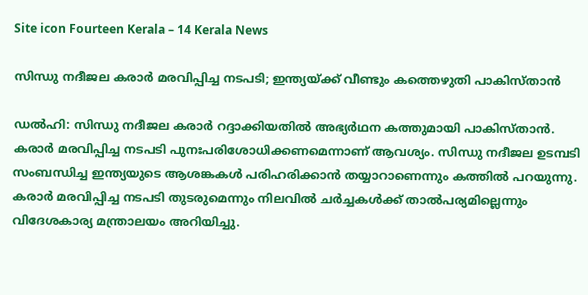Site icon Fourteen Kerala – 14 Kerala News

സിന്ധു നദീജല കരാർ മരവിപ്പിച്ച നടപടി; ഇന്ത്യയ്ക്ക് വീണ്ടും കത്തെഴുതി പാകിസ്താൻ

ഡൽഹി: സിന്ധു നദീജല കരാർ റദ്ദാക്കിയതിൽ അഭ്യർഥന കത്തുമായി പാകിസ്താൻ. കരാർ മരവിപ്പിച്ച നടപടി പുനഃപരിശോധിക്കണമെന്നാണ് ആവശ്യം. സിന്ധു നദീജല ഉടമ്പടി സംബന്ധിച്ച ഇന്ത്യയുടെ ആശങ്കകൾ പരിഹരിക്കാൻ തയ്യാറാണെന്നും കത്തിൽ പറയുന്നു. കരാര്‍ മരവിപ്പിച്ച നടപടി തുടരുമെന്നും നിലവിൽ ചര്‍ച്ചകൾക്ക് താല്‍പര്യമില്ലെന്നും വിദേശകാര്യ മന്ത്രാലയം അറിയിച്ചു.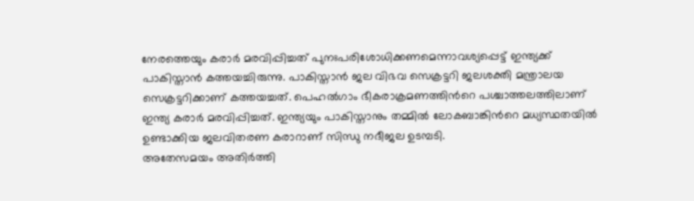നേരത്തെയും കരാർ മരവിപ്പിച്ചത് പുനഃപരിശോധിക്കണമെന്നാവശ്യപ്പെട്ട് ഇന്ത്യക്ക് പാകിസ്താൻ കത്തയച്ചിരുന്നു. പാകിസ്താൻ ജല വിഭവ സെക്രട്ടറി ജലശക്തി മന്ത്രാലയ സെക്രട്ടറിക്കാണ് കത്തയച്ചത്. പെഹൽഗാം ഭീകരാക്രമണത്തിന്‍റെ പശ്ചാത്തലത്തിലാണ് ഇന്ത്യ കരാർ മരവിപ്പിച്ചത്. ഇന്ത്യയും പാകിസ്താനും തമ്മിൽ ലോകബാങ്കിന്‍റെ മധ്യസ്ഥതയിൽ ഉണ്ടാക്കിയ ജലവിതരണ കരാറാണ് സിന്ധു നദീജല ഉടമ്പടി.
അതേസമയം അതിർത്തി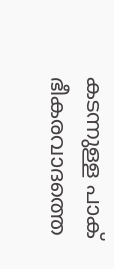കടന്നുള്ള പാക് ഭീകരവാദത്തെ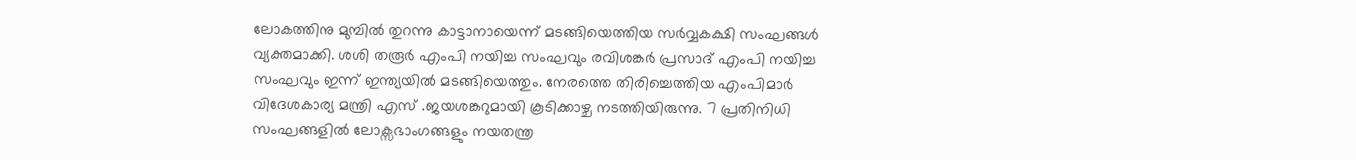ലോകത്തിനു മുമ്പിൽ തുറന്നു കാട്ടാനായെന്ന് മടങ്ങിയെത്തിയ സർവ്വകക്ഷി സംഘങ്ങൾ വ്യക്തമാക്കി. ശശി തരൂർ എംപി നയിച്ച സംഘവും രവിശങ്കർ പ്രസാദ് എംപി നയിച്ച സംഘവും ഇന്ന് ഇന്ത്യയിൽ മടങ്ങിയെത്തും. നേരത്തെ തിരിച്ചെത്തിയ എംപിമാർ വിദേശകാര്യ മന്ത്രി എസ് .ജയശങ്കറുമായി കൂടിക്കാഴ്ച നടത്തിയിരുന്നു. 7 പ്രതിനിധി സംഘങ്ങളിൽ ലോക്സഭാംഗങ്ങളും നയതന്ത്ര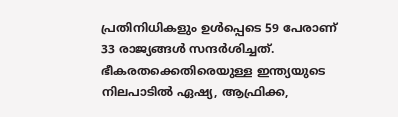പ്രതിനിധികളും ഉൾപ്പെടെ 59 പേരാണ് 33 രാജ്യങ്ങൾ സന്ദർശിച്ചത്. ഭീകരതക്കെതിരെയുള്ള ഇന്ത്യയുടെ നിലപാടിൽ ഏഷ്യ, ആഫ്രിക്ക,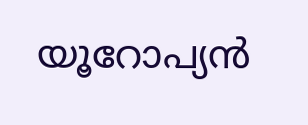യൂറോപ്യൻ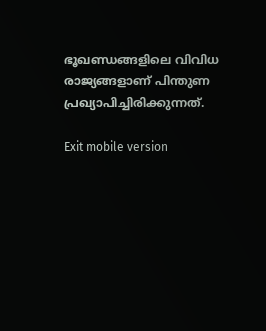ഭൂഖണ്ഡങ്ങളിലെ വിവിധ രാജ്യങ്ങളാണ് പിന്തുണ പ്രഖ്യാപിച്ചിരിക്കുന്നത്.

Exit mobile version